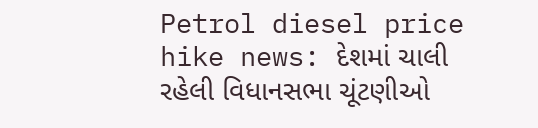Petrol diesel price hike news: દેશમાં ચાલી રહેલી વિધાનસભા ચૂંટણીઓ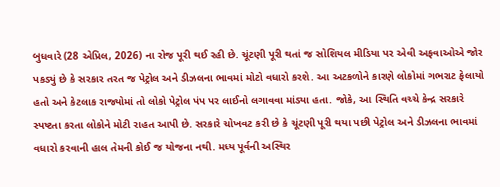બુધવારે (28 એપ્રિલ, 2026) ના રોજ પૂરી થઈ રહી છે. ચૂંટણી પૂરી થતાં જ સોશિયલ મીડિયા પર એવી અફવાઓએ જોર પકડ્યું છે કે સરકાર તરત જ પેટ્રોલ અને ડીઝલના ભાવમાં મોટો વધારો કરશે. આ અટકળોને કારણે લોકોમાં ગભરાટ ફેલાયો હતો અને કેટલાક રાજ્યોમાં તો લોકો પેટ્રોલ પંપ પર લાઈનો લગાવવા માંડ્યા હતા. જોકે, આ સ્થિતિ વચ્ચે કેન્દ્ર સરકારે સ્પષ્ટતા કરતા લોકોને મોટી રાહત આપી છે. સરકારે ચોખવટ કરી છે કે ચૂંટણી પૂરી થયા પછી પેટ્રોલ અને ડીઝલના ભાવમાં વધારો કરવાની હાલ તેમની કોઈ જ યોજના નથી. મધ્ય પૂર્વની અસ્થિર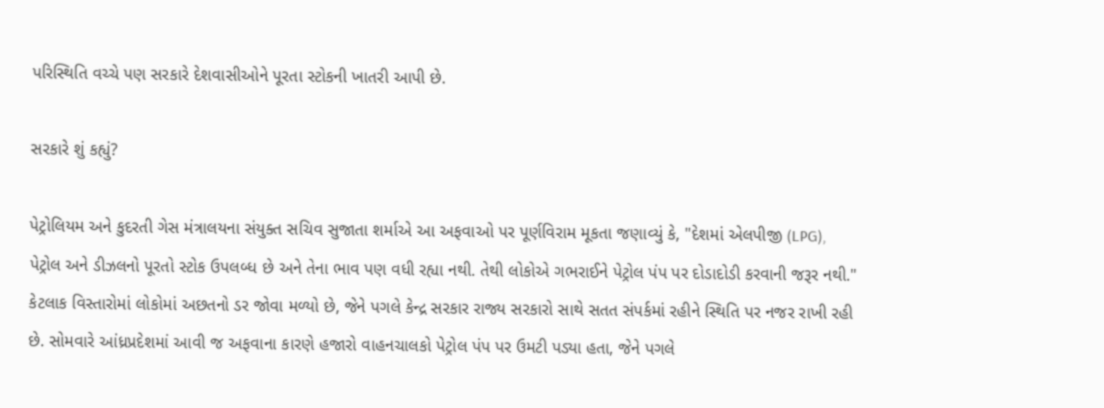પરિસ્થિતિ વચ્ચે પણ સરકારે દેશવાસીઓને પૂરતા સ્ટોકની ખાતરી આપી છે.

સરકારે શું કહ્યું?

પેટ્રોલિયમ અને કુદરતી ગેસ મંત્રાલયના સંયુક્ત સચિવ સુજાતા શર્માએ આ અફવાઓ પર પૂર્ણવિરામ મૂકતા જણાવ્યું કે, "દેશમાં એલપીજી (LPG), પેટ્રોલ અને ડીઝલનો પૂરતો સ્ટોક ઉપલબ્ધ છે અને તેના ભાવ પણ વધી રહ્યા નથી. તેથી લોકોએ ગભરાઈને પેટ્રોલ પંપ પર દોડાદોડી કરવાની જરૂર નથી." કેટલાક વિસ્તારોમાં લોકોમાં અછતનો ડર જોવા મળ્યો છે, જેને પગલે કેન્દ્ર સરકાર રાજ્ય સરકારો સાથે સતત સંપર્કમાં રહીને સ્થિતિ પર નજર રાખી રહી છે. સોમવારે આંધ્રપ્રદેશમાં આવી જ અફવાના કારણે હજારો વાહનચાલકો પેટ્રોલ પંપ પર ઉમટી પડ્યા હતા, જેને પગલે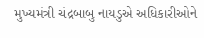મુખ્યમંત્રી ચંદ્રબાબુ નાયડુએ અધિકારીઓને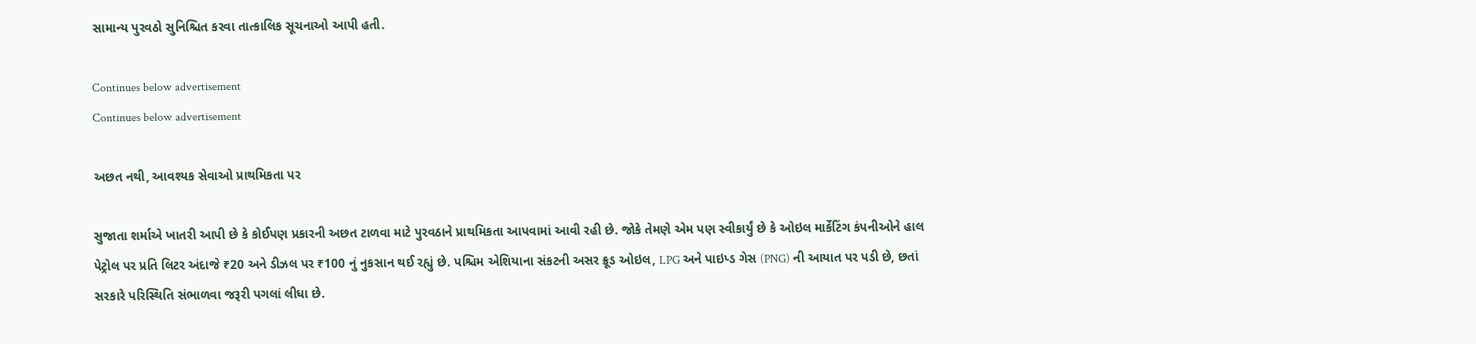સામાન્ય પુરવઠો સુનિશ્ચિત કરવા તાત્કાલિક સૂચનાઓ આપી હતી.

Continues below advertisement
Continues below advertisement

અછત નથી, આવશ્યક સેવાઓ પ્રાથમિકતા પર

સુજાતા શર્માએ ખાતરી આપી છે કે કોઈપણ પ્રકારની અછત ટાળવા માટે પુરવઠાને પ્રાથમિકતા આપવામાં આવી રહી છે. જોકે તેમણે એમ પણ સ્વીકાર્યું છે કે ઓઇલ માર્કેટિંગ કંપનીઓને હાલ પેટ્રોલ પર પ્રતિ લિટર અંદાજે ₹20 અને ડીઝલ પર ₹100 નું નુકસાન થઈ રહ્યું છે. પશ્ચિમ એશિયાના સંકટની અસર ક્રૂડ ઓઇલ, LPG અને પાઇપ્ડ ગેસ (PNG) ની આયાત પર પડી છે, છતાં સરકારે પરિસ્થિતિ સંભાળવા જરૂરી પગલાં લીધા છે.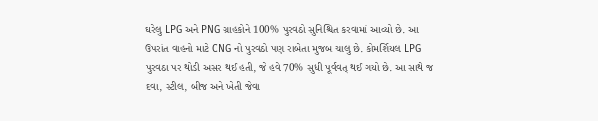ઘરેલુ LPG અને PNG ગ્રાહકોને 100% પુરવઠો સુનિશ્ચિત કરવામાં આવ્યો છે. આ ઉપરાંત વાહનો માટે CNG નો પુરવઠો પણ રાબેતા મુજબ ચાલુ છે. કોમર્શિયલ LPG પુરવઠા પર થોડી અસર થઈ હતી, જે હવે 70% સુધી પૂર્વવત્ થઈ ગયો છે. આ સાથે જ દવા, સ્ટીલ, બીજ અને ખેતી જેવા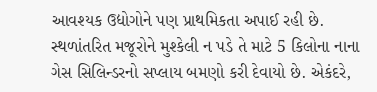આવશ્યક ઉદ્યોગોને પણ પ્રાથમિકતા અપાઈ રહી છે. સ્થળાંતરિત મજૂરોને મુશ્કેલી ન પડે તે માટે 5 કિલોના નાના ગેસ સિલિન્ડરનો સપ્લાય બમણો કરી દેવાયો છે. એકંદરે,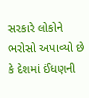સરકારે લોકોને ભરોસો અપાવ્યો છે કે દેશમાં ઈંધણની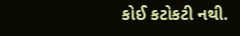કોઈ કટોકટી નથી.